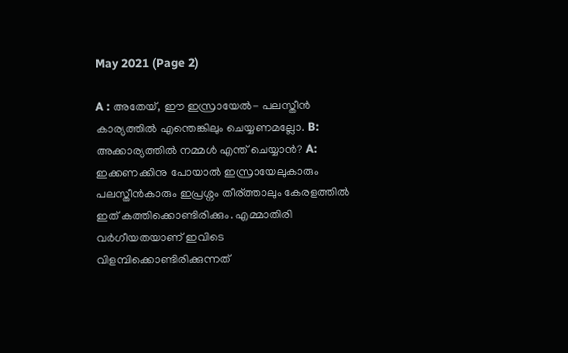May 2021 (Page 2)

A : അതേയ്, ഈ ഇസ്രായേൽ- പലസ്തീൻ കാര്യത്തിൽ എന്തെങ്കിലും ചെയ്യണമല്ലോ. B: അക്കാര്യത്തിൽ നമ്മൾ എന്ത് ചെയ്യാൻ? A: ഇക്കണക്കിനു പോയാൽ ഇസ്രായേലുകാരും പലസ്തീൻകാരും ഇപ്രശ്നം തീര്ത്താലും കേരളത്തിൽ ഇത് കത്തിക്കൊണ്ടിരിക്കും. എമ്മാതിരി വർഗീയതയാണ് ഇവിടെ വിളമ്പിക്കൊണ്ടിരിക്കുന്നത്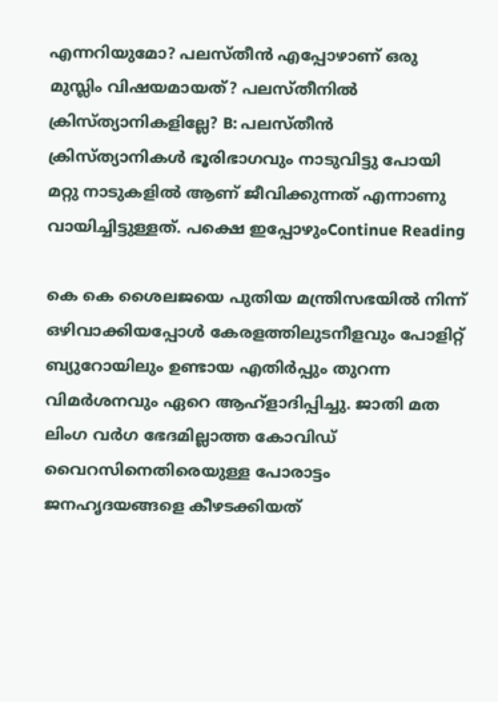എന്നറിയുമോ? പലസ്തീൻ എപ്പോഴാണ് ഒരു മുസ്ലിം വിഷയമായത്? പലസ്തീനിൽ ക്രിസ്ത്യാനികളില്ലേ? B: പലസ്തീൻ ക്രിസ്ത്യാനികൾ ഭൂരിഭാഗവും നാടുവിട്ടു പോയി മറ്റു നാടുകളിൽ ആണ് ജീവിക്കുന്നത് എന്നാണു വായിച്ചിട്ടുള്ളത്. പക്ഷെ ഇപ്പോഴുംContinue Reading

കെ കെ ശൈലജയെ പുതിയ മന്ത്രിസഭയിൽ നിന്ന് ഒഴിവാക്കിയപ്പോൾ കേരളത്തിലുടനീളവും പോളിറ്റ് ബ്യുറോയിലും ഉണ്ടായ എതിർപ്പും തുറന്ന വിമർശനവും ഏറെ ആഹ്ളാദിപ്പിച്ചു. ജാതി മത ലിംഗ വർഗ ഭേദമില്ലാത്ത കോവിഡ് വൈറസിനെതിരെയുള്ള പോരാട്ടം ജനഹൃദയങ്ങളെ കീഴടക്കിയത്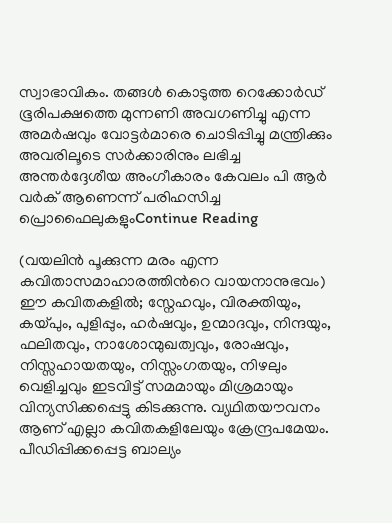സ്വാഭാവികം. തങ്ങൾ കൊടുത്ത റെക്കോർഡ് ഭൂരിപക്ഷത്തെ മുന്നണി അവഗണിച്ചു എന്ന അമർഷവും വോട്ടർമാരെ ചൊടിപ്പിച്ചു മന്ത്രിക്കും അവരിലൂടെ സർക്കാരിനും ലഭിച്ച അന്തര്‍ദ്ദേശീയ അംഗീകാരം കേവലം പി ആർ വർക് ആണെന്ന് പരിഹസിച്ച പ്രൊഫൈലുകളുംContinue Reading

(വയലിൻ പൂക്കുന്ന മരം എന്ന കവിതാസമാഹാരത്തിൻറെ വായനാനുഭവം) ഈ കവിതകളില്‍; സ്നേഹവും, വിരക്തിയും, കയ്പും, പുളിപ്പും, ഹര്‍ഷവും, ഉന്മാദവും, നിന്ദയും, ഫലിതവും, നാശോന്മുഖത്വവും, രോഷവും, നിസ്സഹായതയും, നിസ്സംഗതയും, നിഴലും വെളിച്ചവും ഇടവിട്ട്‌ സമമായും മിശ്രമായും വിന്യസിക്കപ്പെട്ടു കിടക്കുന്നു. വ്യഥിതയൗവനം ആണ്‌ എല്ലാ കവിതകളിലേയും ക്രേന്ദ്രപമേയം. പീഡിപ്പിക്കപ്പെട്ട ബാല്യം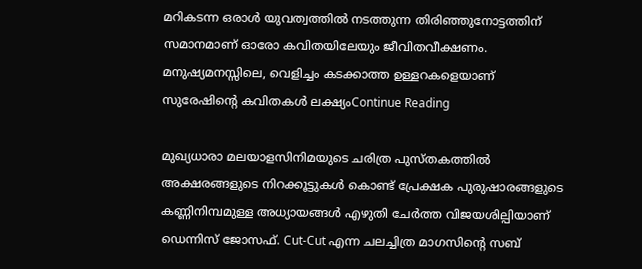മറികടന്ന ഒരാള്‍ യുവത്വത്തില്‍ നടത്തുന്ന തിരിഞ്ഞുനോട്ടത്തിന്‌ സമാനമാണ്‌ ഓരോ കവിതയിലേയും ജീവിതവീക്ഷണം. മനുഷ്യമനസ്സിലെ, വെളിച്ചം കടക്കാത്ത ഉള്ളറകളെയാണ്‌ സുരേഷിന്റെ കവിതകള്‍ ലക്ഷ്യംContinue Reading

മുഖ്യധാരാ മലയാളസിനിമയുടെ ചരിത്ര പുസ്തകത്തിൽ അക്ഷരങ്ങളുടെ നിറക്കൂട്ടുകൾ കൊണ്ട് പ്രേക്ഷക പുരുഷാരങ്ങളുടെ കണ്ണിനിമ്പമുള്ള അധ്യായങ്ങൾ എഴുതി ചേർത്ത വിജയശില്പിയാണ് ഡെന്നിസ് ജോസഫ്. Cut-Cut എന്ന ചലച്ചിത്ര മാഗസിൻ്റെ സബ്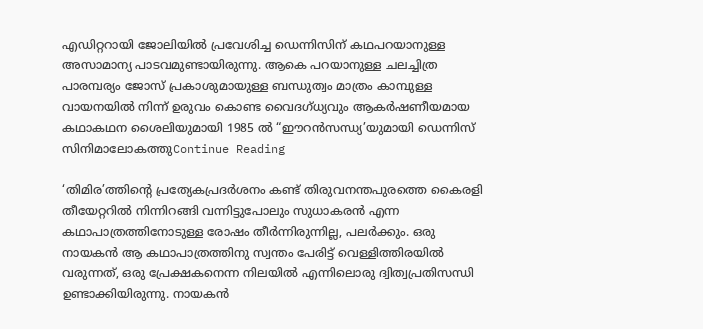എഡിറ്ററായി ജോലിയിൽ പ്രവേശിച്ച ഡെന്നിസിന് കഥപറയാനുള്ള അസാമാന്യ പാടവമുണ്ടായിരുന്നു. ആകെ പറയാനുള്ള ചലച്ചിത്ര പാരമ്പര്യം ജോസ് പ്രകാശുമായുള്ള ബന്ധുത്വം മാത്രം കാമ്പുള്ള വായനയിൽ നിന്ന് ഉരുവം കൊണ്ട വൈദഗ്ധ്യവും ആകർഷണീയമായ കഥാകഥന ശൈലിയുമായി 1985 ൽ “ഈറൻസന്ധ്യ’യുമായി ഡെന്നിസ് സിനിമാലോകത്തുContinue Reading

‘തിമിര’ത്തിന്‍റെ പ്രത്യേകപ്രദര്‍ശനം കണ്ട് തിരുവനന്തപുരത്തെ കൈരളി തീയേറ്ററില്‍ നിന്നിറങ്ങി വന്നിട്ടുപോലും സുധാകരന്‍ എന്ന കഥാപാത്രത്തിനോടുള്ള രോഷം തീര്‍ന്നിരുന്നില്ല, പലര്‍ക്കും. ഒരു നായകന്‍ ആ കഥാപാത്രത്തിനു സ്വന്തം പേരിട്ട് വെള്ളിത്തിരയില്‍ വരുന്നത്, ഒരു പ്രേക്ഷകനെന്ന നിലയില്‍ എന്നിലൊരു ദ്വിത്വപ്രതിസന്ധി ഉണ്ടാക്കിയിരുന്നു. നായകന്‍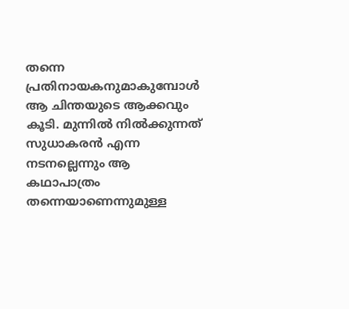തന്നെ പ്രതിനായകനുമാകുമ്പോള്‍ ആ ചിന്തയുടെ ആക്കവും കൂടി. മുന്നില്‍ നില്‍ക്കുന്നത് സുധാകരന്‍ എന്ന നടനല്ലെന്നും ആ കഥാപാത്രം തന്നെയാണെന്നുമുള്ള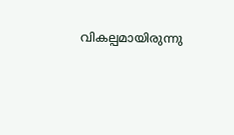വികല്പമായിരുന്നു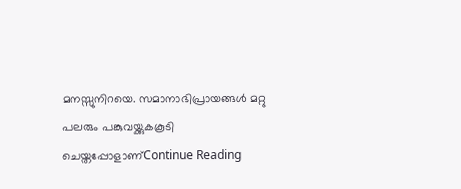മനസ്സുനിറയെ. സമാനാഭിപ്രായങ്ങള്‍ മറ്റു പലരും പങ്കുവയ്ക്കുകകൂടി ചെയ്തപ്പോളാണ്‌Continue Reading